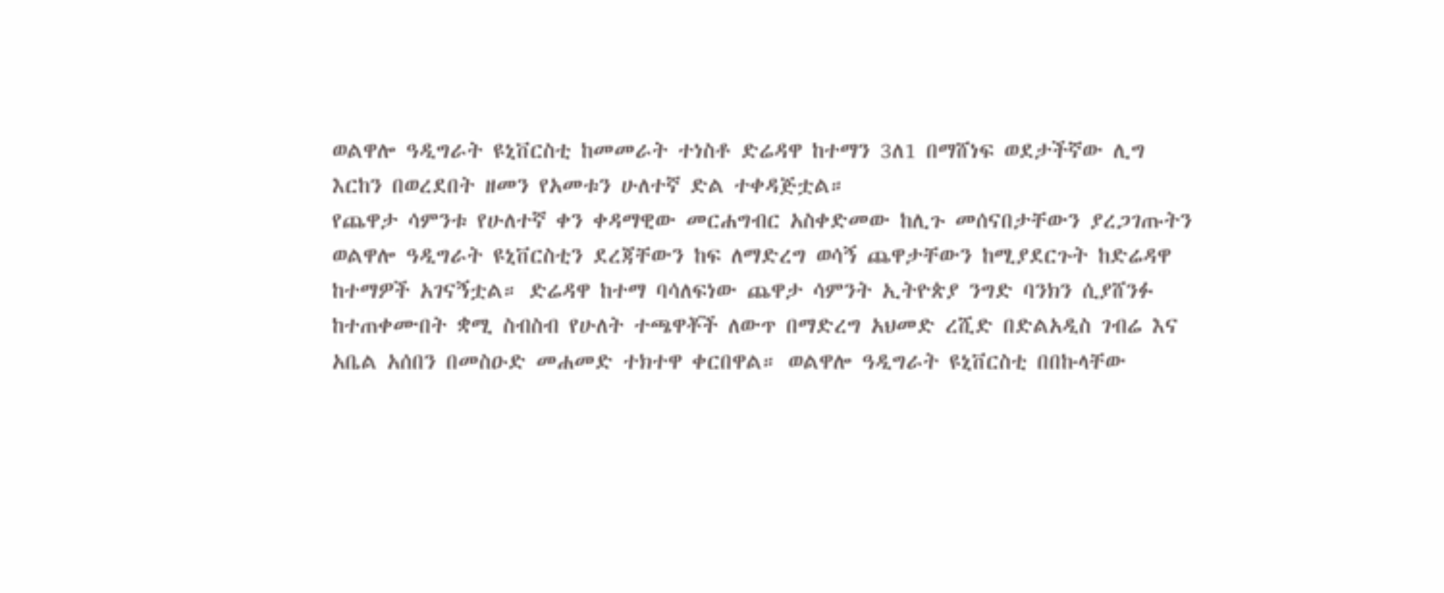ወልዋሎ ዓዲግራት ዩኒቨርስቲ ከመመራት ተነስቶ ድሬዳዋ ከተማን 3ለ1 በማሸነፍ ወደታችኛው ሊግ እርከን በወረደበት ዘመን የአመቱን ሁለተኛ ድል ተቀዳጅቷል።
የጨዋታ ሳምንቱ የሁለተኛ ቀን ቀዳማዊው መርሐግብር አስቀድመው ከሊጉ መሰናበታቸውን ያረጋገጡትን ወልዋሎ ዓዲግራት ዩኒቨርስቲን ደረጃቸውን ከፍ ለማድረግ ወሳኝ ጨዋታቸውን ከሚያደርጉት ከድሬዳዋ ከተማዎች አገናኝቷል። ድሬዳዋ ከተማ ባሳለፍነው ጨዋታ ሳምንት ኢትዮጵያ ንግድ ባንክን ሲያሸንፉ ከተጠቀሙበት ቋሚ ስብስብ የሁለት ተጫዋቾች ለውጥ በማድረግ አህመድ ረሺድ በድልአዲስ ገብሬ እና አቤል አሰበን በመስዑድ መሐመድ ተክተዋ ቀርበዋል። ወልዋሎ ዓዲግራት ዩኒቨርስቲ በበኩላቸው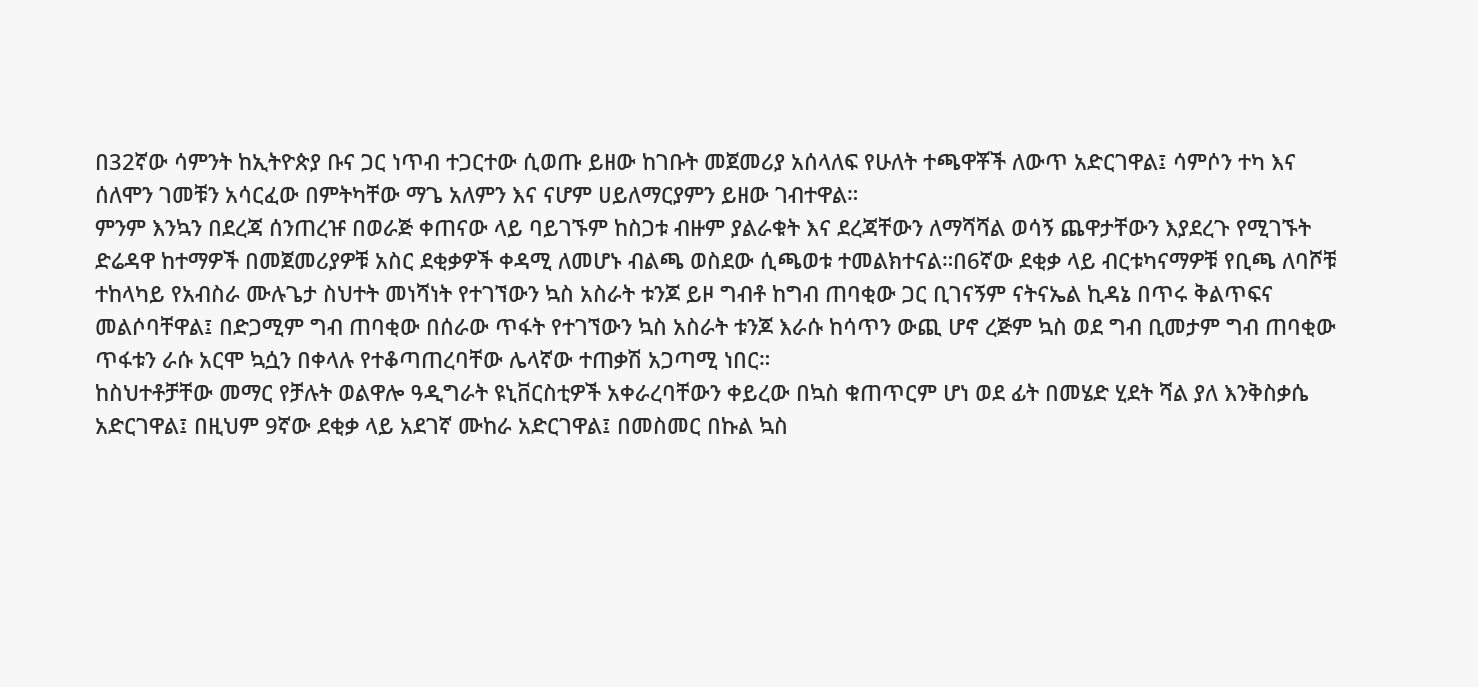በ32ኛው ሳምንት ከኢትዮጵያ ቡና ጋር ነጥብ ተጋርተው ሲወጡ ይዘው ከገቡት መጀመሪያ አሰላለፍ የሁለት ተጫዋቾች ለውጥ አድርገዋል፤ ሳምሶን ተካ እና ሰለሞን ገመቹን አሳርፈው በምትካቸው ማጌ አለምን እና ናሆም ሀይለማርያምን ይዘው ገብተዋል።
ምንም እንኳን በደረጃ ሰንጠረዡ በወራጅ ቀጠናው ላይ ባይገኙም ከስጋቱ ብዙም ያልራቁት እና ደረጃቸውን ለማሻሻል ወሳኝ ጨዋታቸውን እያደረጉ የሚገኙት ድሬዳዋ ከተማዎች በመጀመሪያዎቹ አስር ደቂቃዎች ቀዳሚ ለመሆኑ ብልጫ ወስደው ሲጫወቱ ተመልክተናል።በ6ኛው ደቂቃ ላይ ብርቱካናማዎቹ የቢጫ ለባሾቹ ተከላካይ የአብስራ ሙሉጌታ ስህተት መነሻነት የተገኘውን ኳስ አስራት ቱንጆ ይዞ ግብቶ ከግብ ጠባቂው ጋር ቢገናኝም ናትናኤል ኪዳኔ በጥሩ ቅልጥፍና መልሶባቸዋል፤ በድጋሚም ግብ ጠባቂው በሰራው ጥፋት የተገኘውን ኳስ አስራት ቱንጆ እራሱ ከሳጥን ውጪ ሆኖ ረጅም ኳስ ወደ ግብ ቢመታም ግብ ጠባቂው ጥፋቱን ራሱ አርሞ ኳሷን በቀላሉ የተቆጣጠረባቸው ሌላኛው ተጠቃሽ አጋጣሚ ነበር።
ከስህተቶቻቸው መማር የቻሉት ወልዋሎ ዓዲግራት ዩኒቨርስቲዎች አቀራረባቸውን ቀይረው በኳስ ቁጠጥርም ሆነ ወደ ፊት በመሄድ ሂደት ሻል ያለ እንቅስቃሴ አድርገዋል፤ በዚህም 9ኛው ደቂቃ ላይ አደገኛ ሙከራ አድርገዋል፤ በመስመር በኩል ኳስ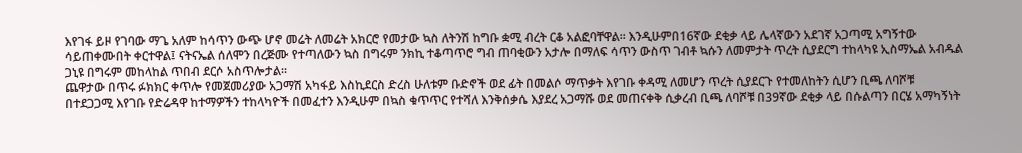እየገፋ ይዞ የገባው ማጌ አለም ከሳጥን ውጭ ሆኖ መሬት ለመሬት አክርሮ የመታው ኳስ ለትንሽ ከግቡ ቋሚ ብረት ርቆ አልፎባቸዋል። እንዲሁምበ16ኛው ደቂቃ ላይ ሌላኛውን አደገኛ አጋጣሚ አግኝተው ሳይጠቀሙበት ቀርተዋል፤ ናትናኤል ሰለሞን በረጅሙ የተጣለውን ኳስ በግሩም ንክኪ ተቆጣጥሮ ግብ ጠባቂውን አታሎ በማለፍ ሳጥን ውስጥ ገብቶ ኳሱን ለመምታት ጥረት ሲያደርግ ተከላካዩ ኢስማኤል አብዱል ጋኒዩ በግሩም መከላከል ጥበብ ደርሶ አስጥሎታል።
ጨዋታው በጥሩ ፉክክር ቀጥሎ የመጀመሪያው አጋማሽ አካፋይ እስኪደርስ ድረስ ሁለቱም ቡድኖች ወደ ፊት በመልሶ ማጥቃት እየገቡ ቀዳሚ ለመሆን ጥረት ሲያደርጉ የተመለከትን ሲሆን ቢጫ ለባሾቹ በተደጋጋሚ እየገቡ የድሬዳዋ ከተማዎችን ተከላካዮች በመፈተን እንዲሁም በኳስ ቁጥጥር የተሻለ እንቅሰቃሴ እያደረ አጋማሹ ወደ መጠናቀቅ ሲቃረብ ቢጫ ለባሾቹ በ39ኛው ደቂቃ ላይ በሱልጣን በርሄ አማካኝነት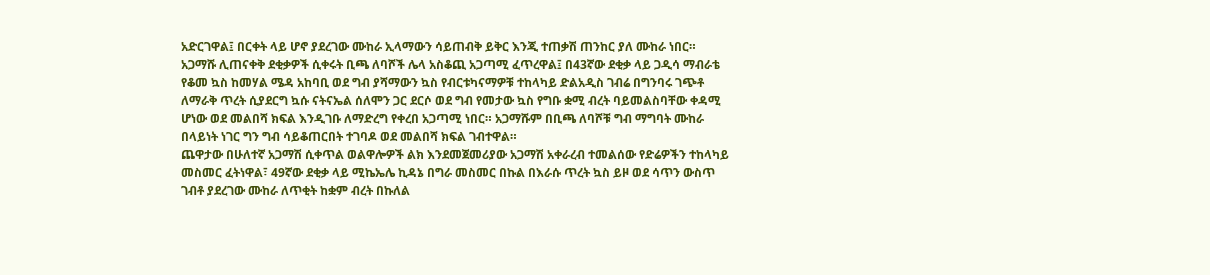አድርገዋል፤ በርቀት ላይ ሆኖ ያደረገው ሙከራ ኢላማውን ሳይጠብቅ ይቅር እንጂ ተጠቃሽ ጠንከር ያለ ሙከራ ነበር።
አጋማሹ ሊጠናቀቅ ደቂቃዎች ሲቀሩት ቢጫ ለባሾች ሌላ አስቆጪ አጋጣሚ ፈጥረዋል፤ በ43ኛው ደቂቃ ላይ ጋዲሳ ማብራቴ የቆመ ኳስ ከመሃል ሜዳ አከባቢ ወደ ግብ ያሻማውን ኳስ የብርቱካናማዎቹ ተከላካይ ድልአዲስ ገብሬ በግንባሩ ገጭቶ ለማራቅ ጥረት ሲያደርግ ኳሱ ናትናኤል ሰለሞን ጋር ደርሶ ወደ ግብ የመታው ኳስ የግቡ ቋሚ ብረት ባይመልስባቸው ቀዳሚ ሆነው ወደ መልበሻ ክፍል እንዲገቡ ለማድረግ የቀረበ አጋጣሚ ነበር። አጋማሹም በቢጫ ለባሾቹ ግብ ማግባት ሙከራ በላይነት ነገር ግን ግብ ሳይቆጠርበት ተገባዶ ወደ መልበሻ ክፍል ገብተዋል።
ጨዋታው በሁለተኛ አጋማሽ ሲቀጥል ወልዋሎዎች ልክ እንደመጀመሪያው አጋማሽ አቀራረብ ተመልሰው የድሬዎችን ተከላካይ መስመር ፈትነዋል፣ 49ኛው ደቂቃ ላይ ሚኬኤሌ ኪዳኔ በግራ መስመር በኩል በእራሱ ጥረት ኳስ ይዞ ወደ ሳጥን ውስጥ ገብቶ ያደረገው ሙከራ ለጥቂት ከቋም ብረት በኩለል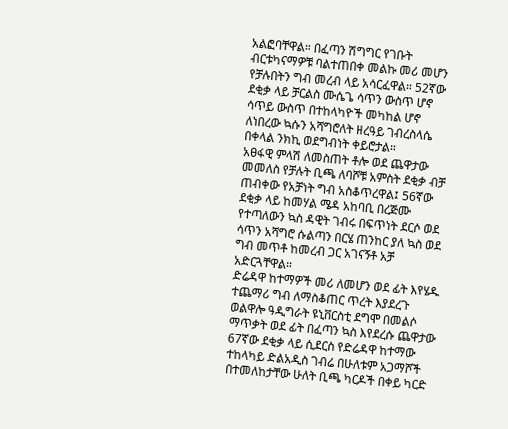አልፎባቸዋል። በፈጣን ሽግግር የገቡት ብርቱካናማዎቹ ባልተጠበቀ መልኩ መሪ መሆን የቻሉበትን ግብ መረብ ላይ አሳርፈዋል። 52ኛው ደቂቃ ላይ ቻርልስ ሙሴጌ ሳጥን ውስጥ ሆኖ ሳጥይ ውስጥ በተከላካዮች መካከል ሆኖ ለነበረው ኳሱን አሻግሮለት ዘረዓይ ገብረስላሴ በቀላል ንክኪ ወደግብነት ቀይሮታል።
አፀፋዊ ምላሽ ለመስጠት ቶሎ ወደ ጨዋታው መመለስ የቻሉት ቢጫ ለባሾቹ አምስት ደቂቃ ብቻ ጠብቀው የአቻነት ግብ አስቆጥረዋል፤ 56ኛው ደቂቃ ላይ ከመሃል ሜዳ አከባቢ በረጅሙ የተጣለውን ኳስ ዳዊት ገብሩ በፍጥነት ደርሶ ወደ ሳጥን አሻግሮ ሱልጣን በርሄ ጠንከር ያለ ኳስ ወደ ግብ መጥቶ ከመረብ ጋር አገናኝቶ አቻ አድርጓቸዋል።
ድሬዳዋ ከተማዎች መሪ ለመሆን ወደ ፊት እየሄዱ ተጨማሪ ግብ ለማስቆጠር ጥረት እያደረጉ ወልዋሎ ዓዲግራት ዩኒቨርስቲ ደግሞ በመልሶ ማጥቃት ወደ ፊት በፈጣን ኳስ እየደረሱ ጨዋታው 67ኛው ደቂቃ ላይ ሲደርስ የድሬዳዋ ከተማው ተከላካይ ድልአዲስ ገብሬ በሁለቱም አጋማሾች በተመለከታቸው ሁለት ቢጫ ካርዶች በቀይ ካርድ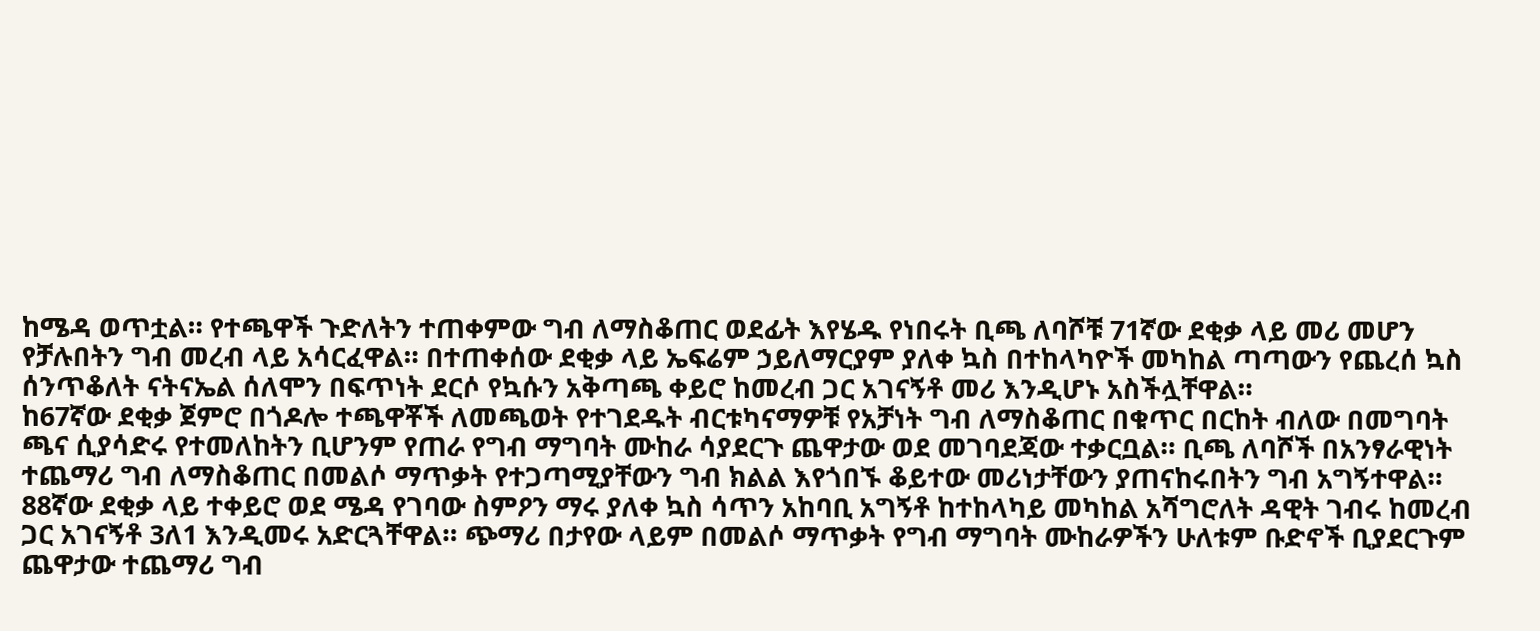ከሜዳ ወጥቷል። የተጫዋች ጉድለትን ተጠቀምው ግብ ለማስቆጠር ወደፊት እየሄዱ የነበሩት ቢጫ ለባሾቹ 71ኛው ደቂቃ ላይ መሪ መሆን የቻሉበትን ግብ መረብ ላይ አሳርፈዋል። በተጠቀሰው ደቂቃ ላይ ኤፍሬም ኃይለማርያም ያለቀ ኳስ በተከላካዮች መካከል ጣጣውን የጨረሰ ኳስ ሰንጥቆለት ናትናኤል ሰለሞን በፍጥነት ደርሶ የኳሱን አቅጣጫ ቀይሮ ከመረብ ጋር አገናኝቶ መሪ እንዲሆኑ አስችሏቸዋል።
ከ67ኛው ደቂቃ ጀምሮ በጎዶሎ ተጫዋቾች ለመጫወት የተገደዱት ብርቱካናማዎቹ የአቻነት ግብ ለማስቆጠር በቁጥር በርከት ብለው በመግባት ጫና ሲያሳድሩ የተመለከትን ቢሆንም የጠራ የግብ ማግባት ሙከራ ሳያደርጉ ጨዋታው ወደ መገባደጃው ተቃርቧል። ቢጫ ለባሾች በአንፃራዊነት ተጨማሪ ግብ ለማስቆጠር በመልሶ ማጥቃት የተጋጣሚያቸውን ግብ ክልል እየጎበኙ ቆይተው መሪነታቸውን ያጠናከሩበትን ግብ አግኝተዋል። 88ኛው ደቂቃ ላይ ተቀይሮ ወደ ሜዳ የገባው ስምዖን ማሩ ያለቀ ኳስ ሳጥን አከባቢ አግኝቶ ከተከላካይ መካከል አሻግሮለት ዳዊት ገብሩ ከመረብ ጋር አገናኝቶ 3ለ1 እንዲመሩ አድርጓቸዋል። ጭማሪ በታየው ላይም በመልሶ ማጥቃት የግብ ማግባት ሙከራዎችን ሁለቱም ቡድኖች ቢያደርጉም ጨዋታው ተጨማሪ ግብ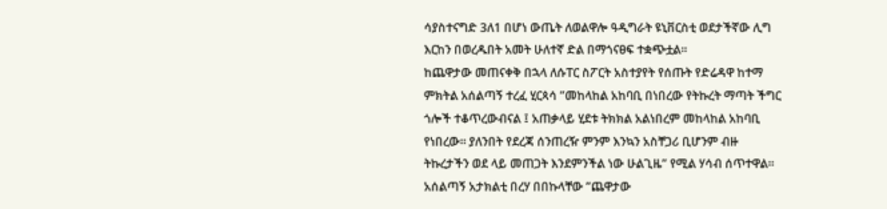ሳያስተናግድ 3ለ1 በሆነ ውጤት ለወልዋሎ ዓዲግራት ዩኒቨርስቲ ወደታችኛው ሊግ እርከን በወረዱበት አመት ሁለተኛ ድል በማጎናፀፍ ተቋጭቷል።
ከጨዋታው መጠናቀቅ በኋላ ለሱፐር ስፖርት አስተያየት የሰጡት የድሬዳዋ ከተማ ምክትል አሰልጣኝ ተረፈ ሂርጳሳ ”መከላከል አከባቢ በነበረው የትኩረት ማጣት ችግር ጎሎች ተቆጥረውብናል ፤ አጠቃላይ ሂደቱ ትክክል አልነበረም መከላከል አከባቢ የነበረው። ያለንበት የደረጃ ሰንጠረዥ ምንም እንኳን አስቸጋሪ ቢሆንም ብዙ ትኩረታችን ወደ ላይ መጠጋት እንደምንችል ነው ሁልጊዜ” የሚል ሃሳብ ሰጥተዋል። አሰልጣኝ አታክልቲ በረሃ በበኩላቸው ”ጨዋታው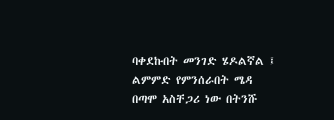ባቀደኩበት መንገድ ሄዶልኛል ፤ ልምምድ የምንሰራበት ሜዳ በጣሞ አስቸጋሪ ነው በትንሹ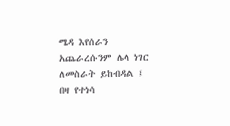ሜዳ እየሰራን አጨራረሱንም ሌላ ነገር ለመስራት ይከብዳል ፤ በዛ የተነሳ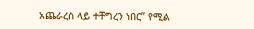አጨራረስ ላይ ተቸግረን ነበር” የሚል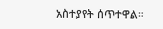አስተያየት ሰጥተዋል።